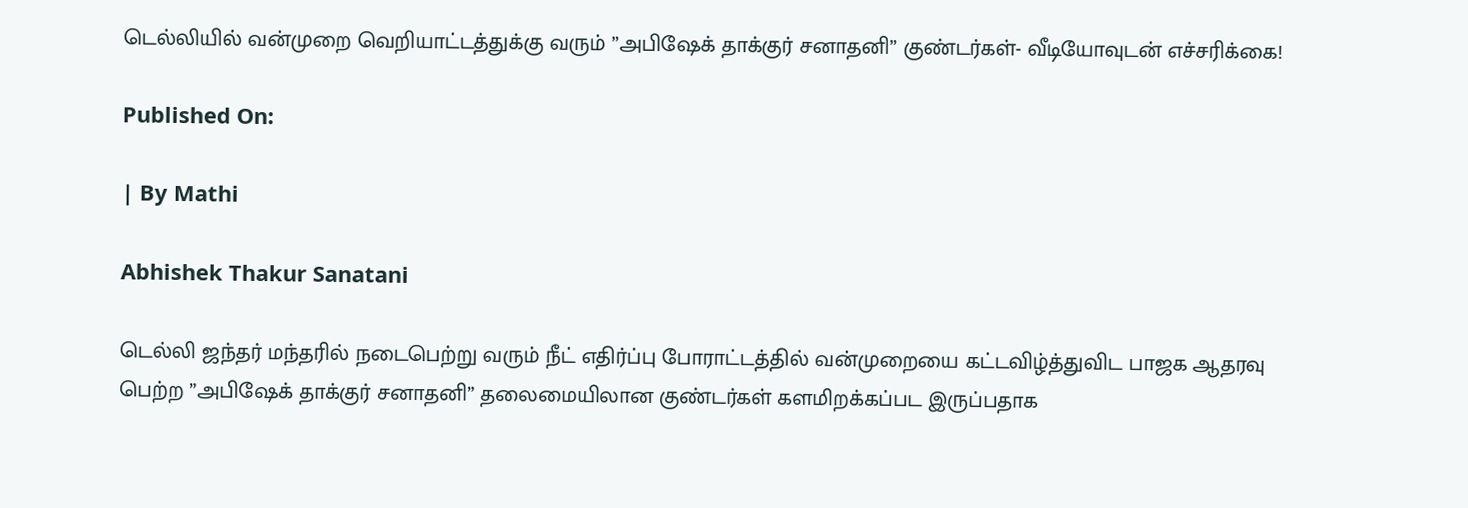டெல்லியில் வன்முறை வெறியாட்டத்துக்கு வரும் ”அபிஷேக் தாக்குர் சனாதனி” குண்டர்கள்- வீடியோவுடன் எச்சரிக்கை!

Published On:

| By Mathi

Abhishek Thakur Sanatani

டெல்லி ஜந்தர் மந்தரில் நடைபெற்று வரும் நீட் எதிர்ப்பு போராட்டத்தில் வன்முறையை கட்டவிழ்த்துவிட பாஜக ஆதரவு பெற்ற ”அபிஷேக் தாக்குர் சனாதனி” தலைமையிலான குண்டர்கள் களமிறக்கப்பட இருப்பதாக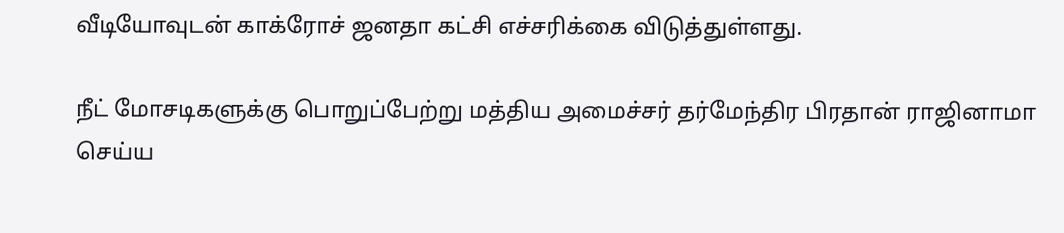வீடியோவுடன் காக்ரோச் ஜனதா கட்சி எச்சரிக்கை விடுத்துள்ளது.

நீட் மோசடிகளுக்கு பொறுப்பேற்று மத்திய அமைச்சர் தர்மேந்திர பிரதான் ராஜினாமா செய்ய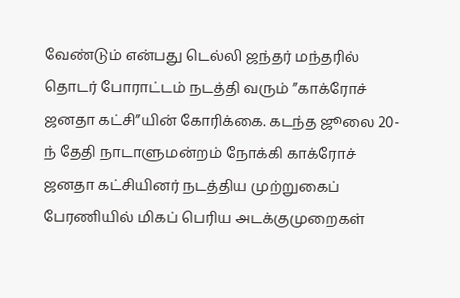வேண்டும் என்பது டெல்லி ஜந்தர் மந்தரில் தொடர் போராட்டம் நடத்தி வரும் ”காக்ரோச் ஜனதா கட்சி”யின் கோரிக்கை. கடந்த ஜூலை 20-ந் தேதி நாடாளுமன்றம் நோக்கி காக்ரோச் ஜனதா கட்சியினர் நடத்திய முற்றுகைப் பேரணியில் மிகப் பெரிய அடக்குமுறைகள்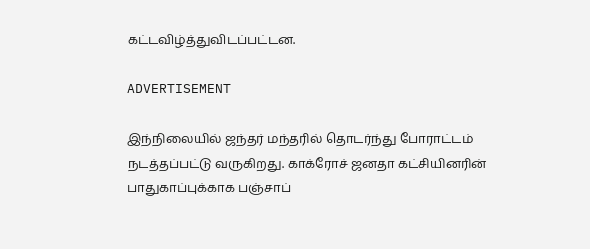கட்டவிழ்த்துவிடப்பட்டன.

ADVERTISEMENT

இந்நிலையில் ஜந்தர் மந்தரில் தொடர்ந்து போராட்டம் நடத்தப்பட்டு வருகிறது. காக்ரோச் ஜனதா கட்சியினரின் பாதுகாப்புக்காக பஞ்சாப்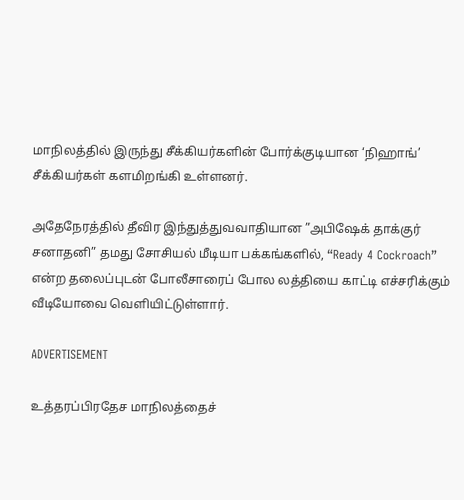மாநிலத்தில் இருந்து சீக்கியர்களின் போர்க்குடியான ‘நிஹாங்’ சீக்கியர்கள் களமிறங்கி உள்ளனர்.

அதேநேரத்தில் தீவிர இந்துத்துவவாதியான ”அபிஷேக் தாக்குர் சனாதனி” தமது சோசியல் மீடியா பக்கங்களில், “Ready 4 Cockroach” என்ற தலைப்புடன் போலீசாரைப் போல லத்தியை காட்டி எச்சரிக்கும் வீடியோவை வெளியிட்டுள்ளார்.

ADVERTISEMENT

உத்தரப்பிரதேச மாநிலத்தைச்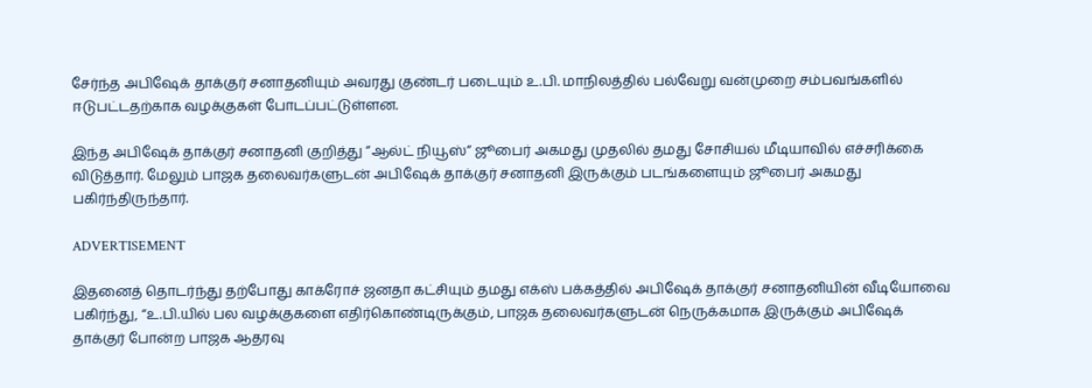சேர்ந்த அபிஷேக் தாக்குர் சனாதனியும் அவரது குண்டர் படையும் உ.பி. மாநிலத்தில் பல்வேறு வன்முறை சம்பவங்களில் ஈடுபட்டதற்காக வழக்குகள் போடப்பட்டுள்ளன.

இந்த அபிஷேக் தாக்குர் சனாதனி குறித்து ”ஆல்ட் நியூஸ்” ஜூபைர் அகமது முதலில் தமது சோசியல் மீடியாவில் எச்சரிக்கை விடுத்தார். மேலும் பாஜக தலைவர்களுடன் அபிஷேக் தாக்குர் சனாதனி இருக்கும் படங்களையும் ஜூபைர் அகமது பகிர்ந்திருந்தார்.

ADVERTISEMENT

இதனைத் தொடர்ந்து தற்போது காக்ரோச் ஜனதா கட்சியும் தமது எக்ஸ் பக்கத்தில் அபிஷேக் தாக்குர் சனாதனியின் வீடியோவை பகிர்ந்து, “உ.பி.யில் பல வழக்குகளை எதிர்கொண்டிருக்கும், பாஜக தலைவர்களுடன் நெருக்கமாக இருக்கும் அபிஷேக் தாக்குர் போன்ற பாஜக ஆதரவு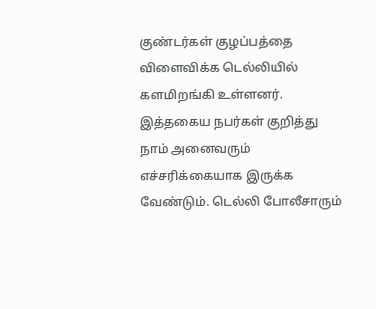குண்டர்கள் குழப்பத்தை விளைவிக்க டெல்லியில் களமிறங்கி உள்ளனர். இத்தகைய நபர்கள் குறித்து நாம் அனைவரும் எச்சரிக்கையாக இருக்க வேண்டும். டெல்லி போலீசாரும்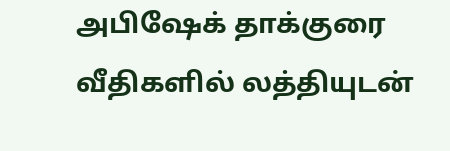அபிஷேக் தாக்குரை வீதிகளில் லத்தியுடன்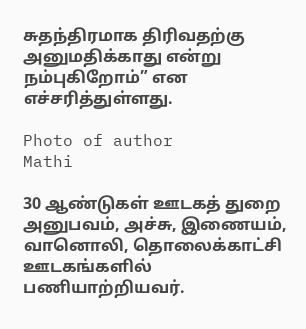சுதந்திரமாக திரிவதற்கு அனுமதிக்காது என்று நம்புகிறோம்” என எச்சரித்துள்ளது.

Photo of author
Mathi

30 ஆண்டுகள் ஊடகத் துறை அனுபவம், அச்சு, இணையம், வானொலி, தொலைக்காட்சி ஊடகங்களில் பணியாற்றியவர்.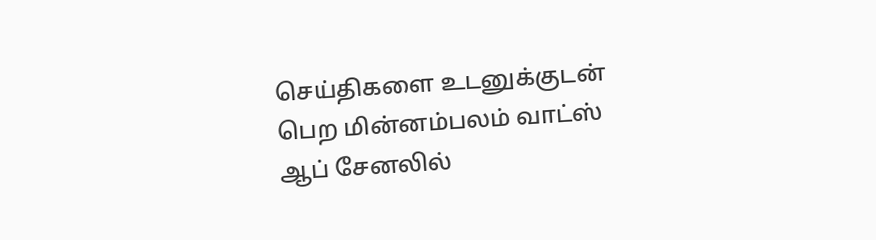செய்திகளை உடனுக்குடன் பெற மின்னம்பலம் வாட்ஸ் ஆப் சேனலில்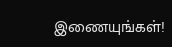இணையுங்கள்!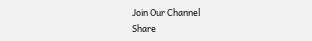Join Our Channel
Share